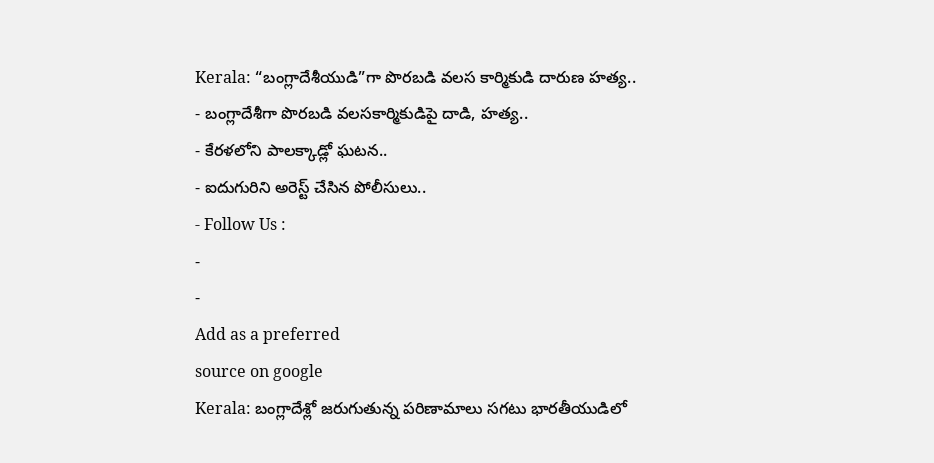Kerala: “బంగ్లాదేశీయుడి”గా పొరబడి వలస కార్మికుడి దారుణ హత్య..
- బంగ్లాదేశీగా పొరబడి వలసకార్మికుడిపై దాడి, హత్య..
- కేరళలోని పాలక్కాడ్లో ఘటన..
- ఐదుగురిని అరెస్ట్ చేసిన పోలీసులు..
- Follow Us :
-
-
Add as a preferred
source on google
Kerala: బంగ్లాదేశ్లో జరుగుతున్న పరిణామాలు సగటు భారతీయుడిలో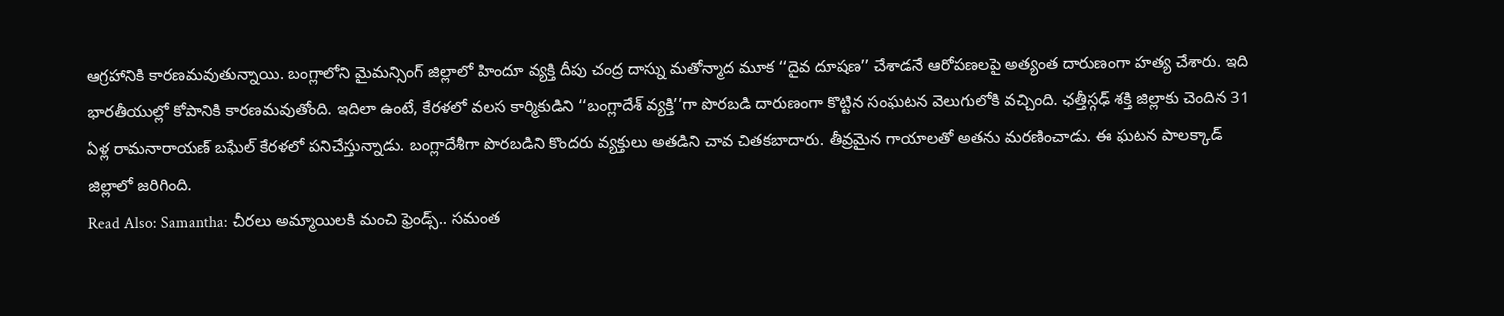ఆగ్రహానికి కారణమవుతున్నాయి. బంగ్లాలోని మైమన్సింగ్ జిల్లాలో హిందూ వ్యక్తి దీపు చంద్ర దాస్ను మతోన్మాద మూక ‘‘దైవ దూషణ’’ చేశాడనే ఆరోపణలపై అత్యంత దారుణంగా హత్య చేశారు. ఇది భారతీయుల్లో కోపానికి కారణమవుతోంది. ఇదిలా ఉంటే, కేరళలో వలస కార్మికుడిని ‘‘బంగ్లాదేశ్ వ్యక్తి’’గా పొరబడి దారుణంగా కొట్టిన సంఘటన వెలుగులోకి వచ్చింది. ఛత్తీస్గఢ్ శక్తి జిల్లాకు చెందిన 31 ఏళ్ల రామనారాయణ్ బఘేల్ కేరళలో పనిచేస్తున్నాడు. బంగ్లాదేశీగా పొరబడిని కొందరు వ్యక్తులు అతడిని చావ చితకబాదారు. తీవ్రమైన గాయాలతో అతను మరణించాడు. ఈ ఘటన పాలక్కాడ్ జిల్లాలో జరిగింది.
Read Also: Samantha: చీరలు అమ్మాయిలకి మంచి ఫ్రెండ్స్.. సమంత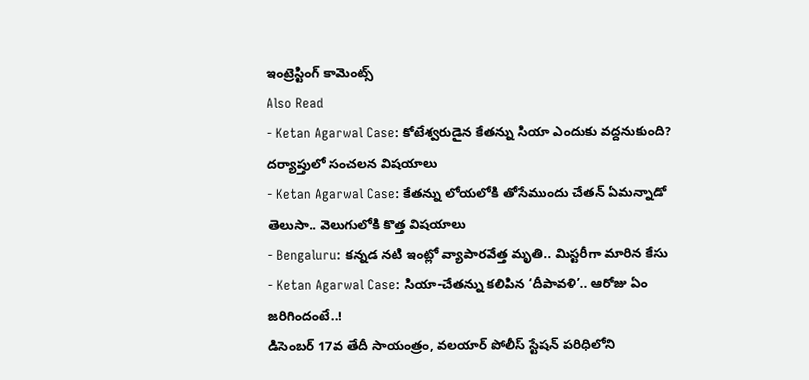ఇంట్రెస్టింగ్ కామెంట్స్
Also Read
- Ketan Agarwal Case: కోటేశ్వరుడైన కేతన్ను సియా ఎందుకు వద్దనుకుంది? దర్యాప్తులో సంచలన విషయాలు
- Ketan Agarwal Case: కేతన్ను లోయలోకి తోసేముందు చేతన్ ఏమన్నాడో తెలుసా.. వెలుగులోకి కొత్త విషయాలు
- Bengaluru: కన్నడ నటి ఇంట్లో వ్యాపారవేత్త మృతి.. మిస్టరీగా మారిన కేసు
- Ketan Agarwal Case: సియా-చేతన్ను కలిపిన ‘దీపావళి’.. ఆరోజు ఏం జరిగిందంటే..!
డిసెంబర్ 17వ తేదీ సాయంత్రం, వలయార్ పోలీస్ స్టేషన్ పరిధిలోని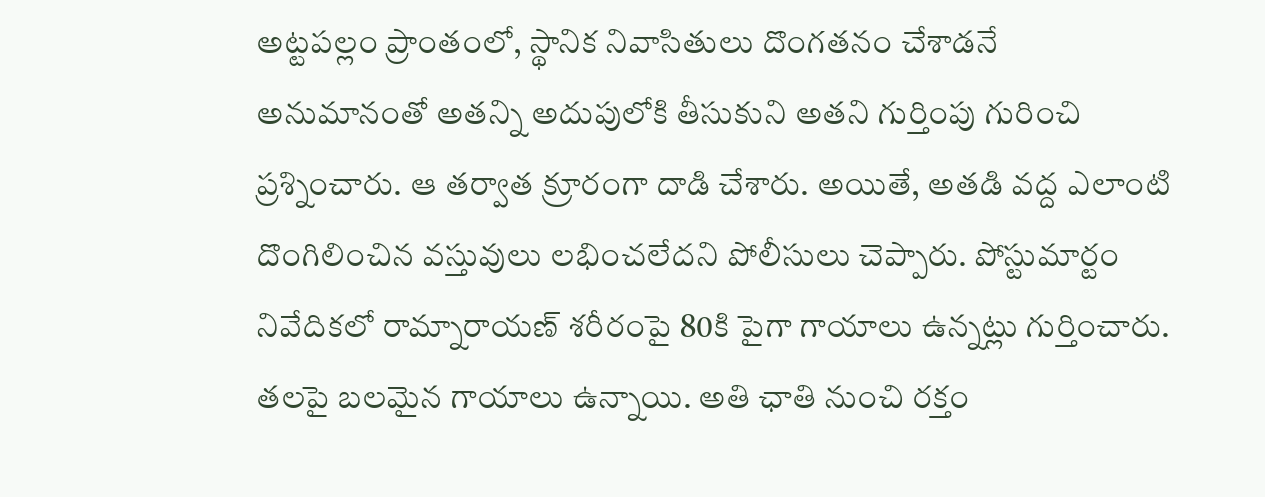అట్టపల్లం ప్రాంతంలో, స్థానిక నివాసితులు దొంగతనం చేశాడనే అనుమానంతో అతన్ని అదుపులోకి తీసుకుని అతని గుర్తింపు గురించి ప్రశ్నించారు. ఆ తర్వాత క్రూరంగా దాడి చేశారు. అయితే, అతడి వద్ద ఎలాంటి దొంగిలించిన వస్తువులు లభించలేదని పోలీసులు చెప్పారు. పోస్టుమార్టం నివేదికలో రామ్నారాయణ్ శరీరంపై 80కి పైగా గాయాలు ఉన్నట్లు గుర్తించారు. తలపై బలమైన గాయాలు ఉన్నాయి. అతి ఛాతి నుంచి రక్తం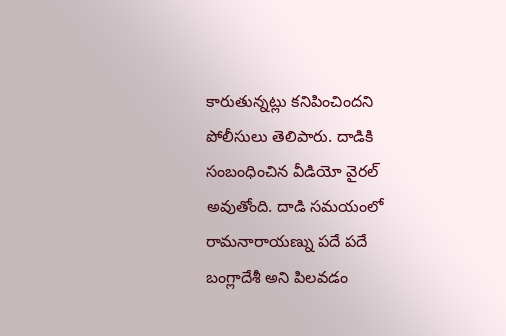కారుతున్నట్లు కనిపించిందని పోలీసులు తెలిపారు. దాడికి సంబంధించిన వీడియో వైరల్ అవుతోంది. దాడి సమయంలో రామనారాయణ్ను పదే పదే బంగ్లాదేశీ అని పిలవడం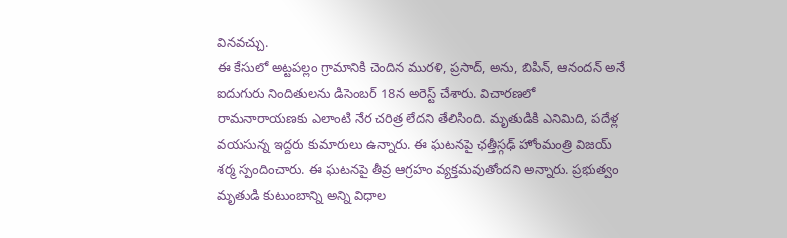వినవచ్చు.
ఈ కేసులో అట్టపల్లం గ్రామానికి చెందిన మురళి, ప్రసాద్, అను, బిపిన్, ఆనందన్ అనే ఐదుగురు నిందితులను డిసెంబర్ 18న అరెస్ట్ చేశారు. విచారణలో రామనారాయణకు ఎలాంటి నేర చరిత్ర లేదని తేలిసింది. మృతుడికి ఎనిమిది, పదేళ్ల వయసున్న ఇద్దరు కుమారులు ఉన్నారు. ఈ ఘటనపై ఛత్తీస్గఢ్ హోంమంత్రి విజయ్ శర్మ స్పందించారు. ఈ ఘటనపై తీవ్ర ఆగ్రహం వ్యక్తమవుతోందని అన్నారు. ప్రభుత్వం మృతుడి కుటుంబాన్ని అన్ని విధాల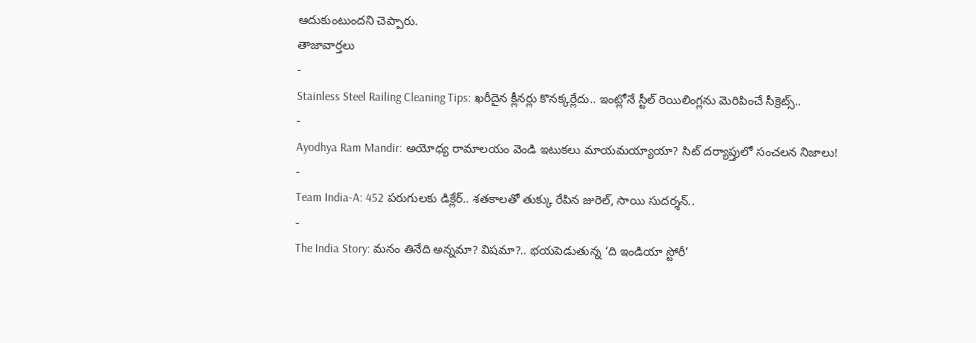ఆదుకుంటుందని చెప్పారు.
తాజావార్తలు
-
Stainless Steel Railing Cleaning Tips: ఖరీదైన క్లీనర్లు కొనక్కర్లేదు.. ఇంట్లోనే స్టీల్ రెయిలింగ్లను మెరిపించే సీక్రెట్స్..
-
Ayodhya Ram Mandir: అయోధ్య రామాలయం వెండి ఇటుకలు మాయమయ్యాయా? సిట్ దర్యాప్తులో సంచలన నిజాలు!
-
Team India-A: 452 పరుగులకు డిక్లేర్.. శతకాలతో తుక్కు రేపిన జురెల్, సాయి సుదర్శన్..
-
The India Story: మనం తినేది అన్నమా? విషమా?.. భయపెడుతున్న ‘ది ఇండియా స్టోరీ’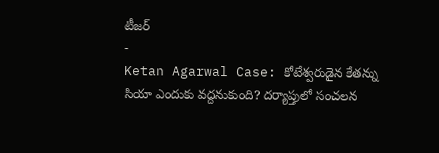టీజర్
-
Ketan Agarwal Case: కోటేశ్వరుడైన కేతన్ను సియా ఎందుకు వద్దనుకుంది? దర్యాప్తులో సంచలన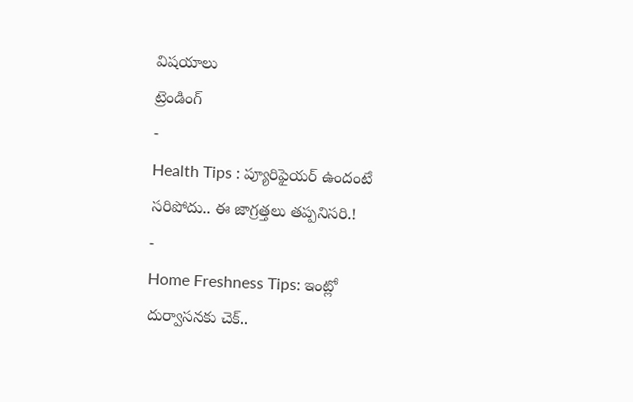విషయాలు
ట్రెండింగ్
-
Health Tips : ప్యూరిఫైయర్ ఉందంటే సరిపోదు.. ఈ జాగ్రత్తలు తప్పనిసరి.!
-
Home Freshness Tips: ఇంట్లో దుర్వాసనకు చెక్..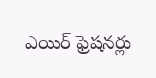ఎయిర్ ఫ్రెషనర్లు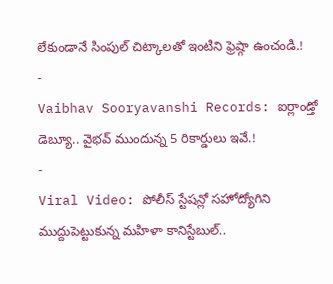లేకుండానే సింపుల్ చిట్కాలతో ఇంటిని ఫ్రెష్గా ఉంచండి.!
-
Vaibhav Sooryavanshi Records: ఐర్లాండ్తో డెబ్యూ.. వైభవ్ ముందున్న 5 రికార్డులు ఇవే.!
-
Viral Video: పోలీస్ స్టేషన్లో సహోద్యోగిని ముద్దుపెట్టుకున్న మహిళా కానిస్టేబుల్..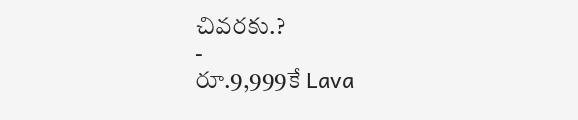చివరకు.?
-
రూ.9,999కే Lava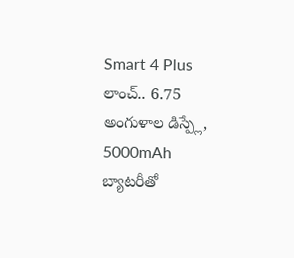Smart 4 Plus లాంచ్.. 6.75 అంగుళాల డిస్ప్లే, 5000mAh బ్యాటరీతో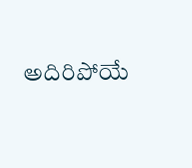అదిరిపోయే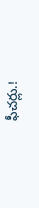ఫీచర్లు.!